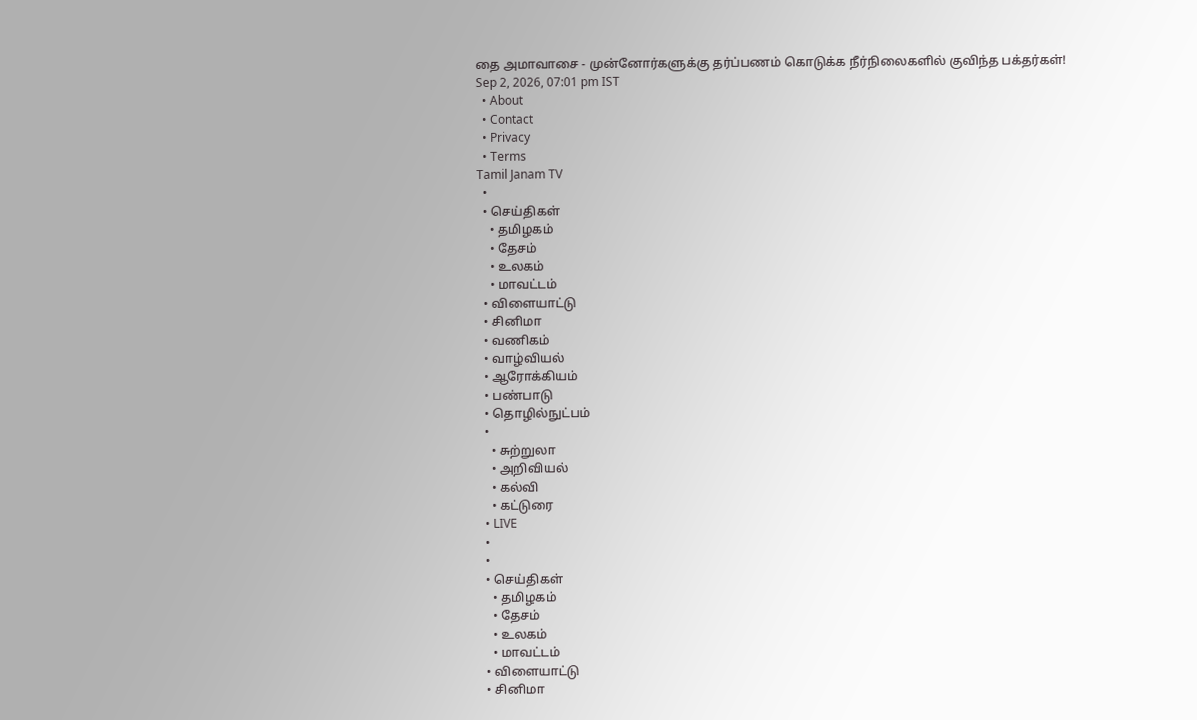தை அமாவாசை - முன்னோர்களுக்கு தர்ப்பணம் கொடுக்க நீர்நிலைகளில் குவிந்த பக்தர்கள்!
Sep 2, 2026, 07:01 pm IST
  • About
  • Contact
  • Privacy
  • Terms
Tamil Janam TV
  •
  • செய்திகள்
    • தமிழகம்
    • தேசம்
    • உலகம்
    • மாவட்டம்
  • விளையாட்டு
  • சினிமா
  • வணிகம்
  • வாழ்வியல்
  • ஆரோக்கியம்
  • பண்பாடு
  • தொழில்நுட்பம்
  •
    • சுற்றுலா
    • அறிவியல்
    • கல்வி
    • கட்டுரை
  • LIVE
  •
  •
  • செய்திகள்
    • தமிழகம்
    • தேசம்
    • உலகம்
    • மாவட்டம்
  • விளையாட்டு
  • சினிமா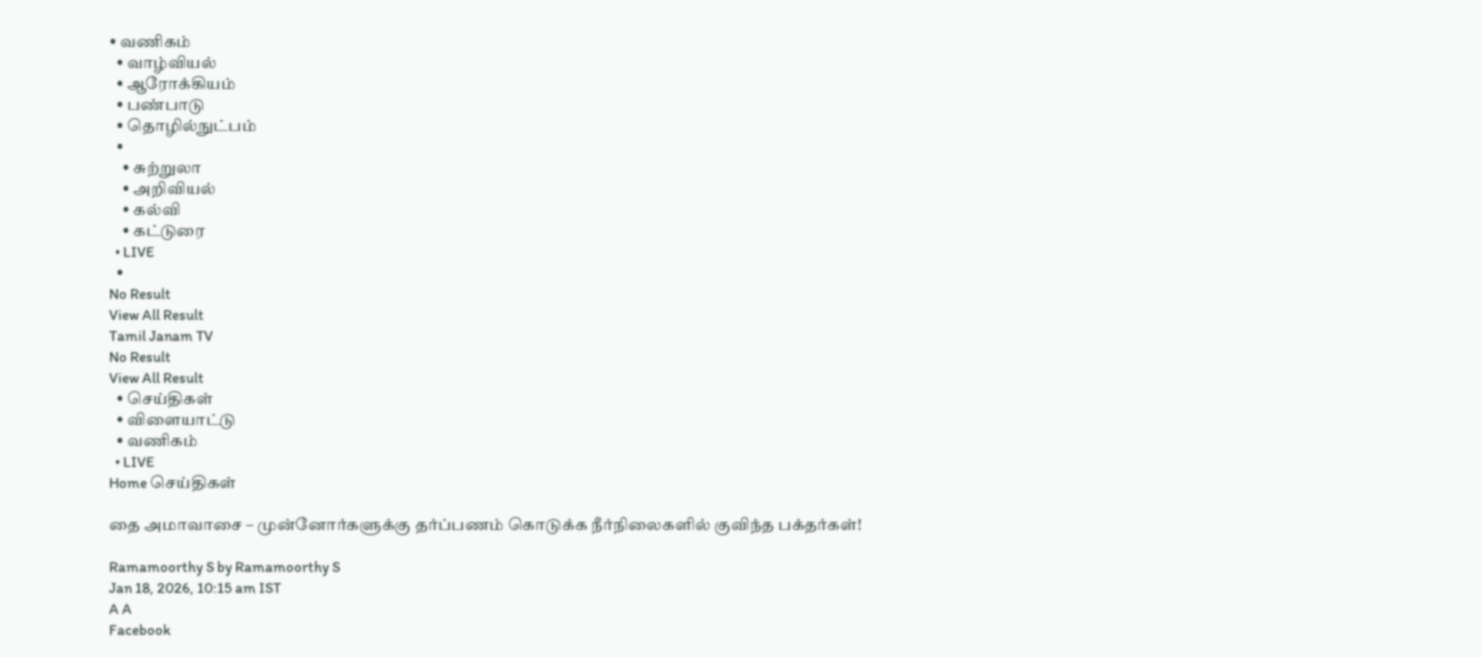• வணிகம்
  • வாழ்வியல்
  • ஆரோக்கியம்
  • பண்பாடு
  • தொழில்நுட்பம்
  •
    • சுற்றுலா
    • அறிவியல்
    • கல்வி
    • கட்டுரை
  • LIVE
  •
No Result
View All Result
Tamil Janam TV
No Result
View All Result
  • செய்திகள்
  • விளையாட்டு
  • வணிகம்
  • LIVE
Home செய்திகள்

தை அமாவாசை – முன்னோர்களுக்கு தர்ப்பணம் கொடுக்க நீர்நிலைகளில் குவிந்த பக்தர்கள்!

Ramamoorthy S by Ramamoorthy S
Jan 18, 2026, 10:15 am IST
A A
Facebook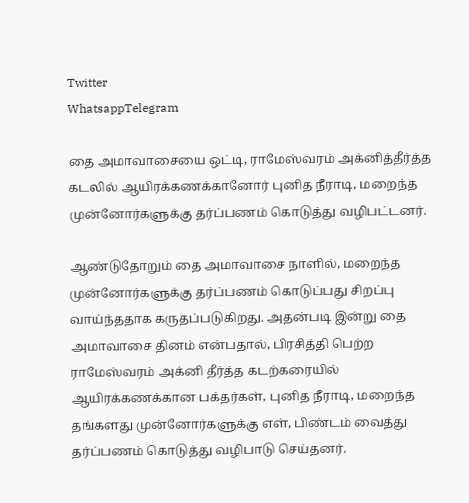Twitter
WhatsappTelegram

தை அமாவாசையை ஒட்டி, ராமேஸ்வரம் அக்னித்தீர்த்த கடலில் ஆயிரக்கணக்கானோர் புனித நீராடி, மறைந்த முன்னோர்களுக்கு தர்ப்பணம் கொடுத்து வழிபட்டனர்.

ஆண்டுதோறும் தை அமாவாசை நாளில், மறைந்த முன்னோர்களுக்கு தர்ப்பணம் கொடுப்பது சிறப்பு வாய்ந்ததாக கருதப்படுகிறது. அதன்படி இன்று தை அமாவாசை தினம் என்பதால், பிரசித்தி பெற்ற ராமேஸ்வரம் அக்னி தீர்த்த கடற்கரையில் ஆயிரக்கணக்கான பக்தர்கள், புனித நீராடி, மறைந்த தங்களது முன்னோர்களுக்கு எள், பிண்டம் வைத்து தர்ப்பணம் கொடுத்து வழிபாடு செய்தனர்.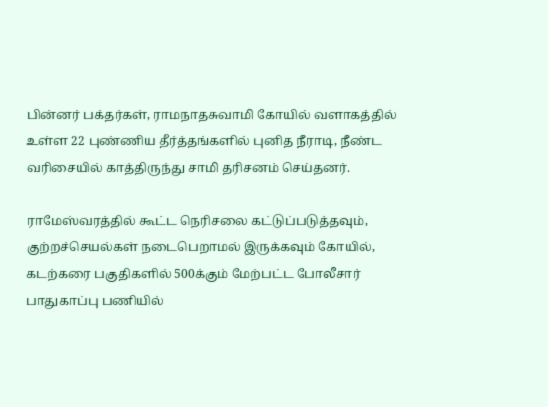பின்னர் பக்தர்கள், ராமநாதசுவாமி கோயில் வளாகத்தில் உள்ள 22 புண்ணிய தீர்த்தங்களில் புனித நீராடி, நீண்ட வரிசையில் காத்திருந்து சாமி தரிசனம் செய்தனர்.

ராமேஸ்வரத்தில் கூட்ட நெரிசலை கட்டுப்படுத்தவும், குற்றச்செயல்கள் நடைபெறாமல் இருக்கவும் கோயில், கடற்கரை பகுதிகளில் 500க்கும் மேற்பட்ட போலீசார் பாதுகாப்பு பணியில்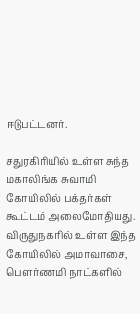ஈடுபட்டனர்.

சதுரகிரியில் உள்ள சுந்த மகாலிங்க சுவாமி கோயிலில் பக்தர்கள் கூட்டம் அலைமோதியது. விருதுநகரில் உள்ள இந்த கோயிலில் அமாவாசை, பெளர்ணமி நாட்களில்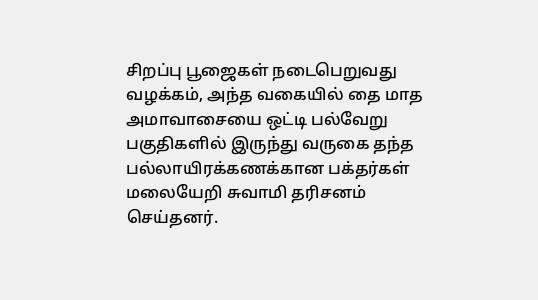சிறப்பு பூஜைகள் நடைபெறுவது வழக்கம், அந்த வகையில் தை மாத அமாவாசையை ஒட்டி பல்வேறு பகுதிகளில் இருந்து வருகை தந்த பல்லாயிரக்கணக்கான பக்தர்கள் மலையேறி சுவாமி தரிசனம் செய்தனர்.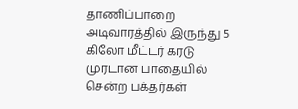தாணிப்பாறை அடிவாரத்தில் இருந்து 5 கிலோ மீட்டர் கரடு முரடான பாதையில் சென்ற பக்தர்கள்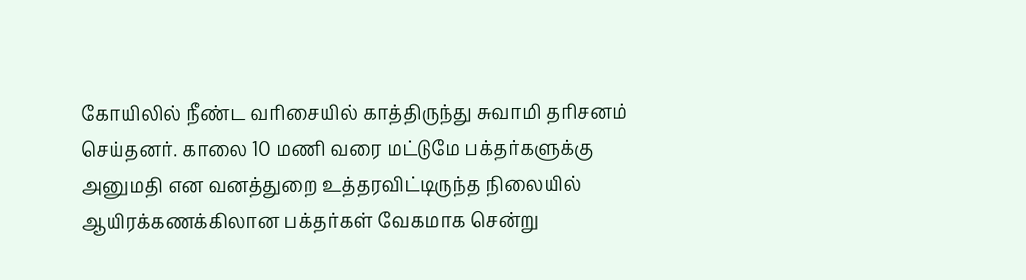கோயிலில் நீண்ட வரிசையில் காத்திருந்து சுவாமி தரிசனம் செய்தனர். காலை 10 மணி வரை மட்டுமே பக்தர்களுக்கு அனுமதி என வனத்துறை உத்தரவிட்டிருந்த நிலையில் ஆயிரக்கணக்கிலான பக்தர்கள் வேகமாக சென்று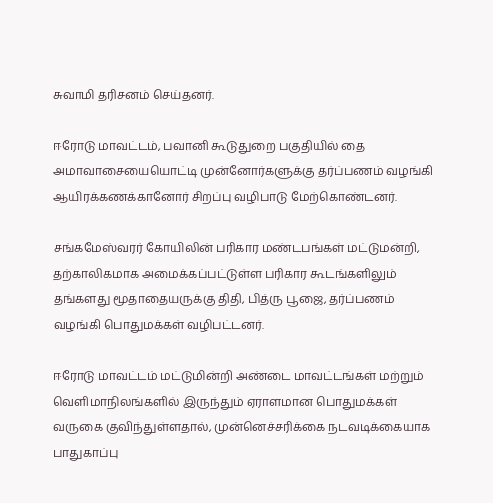சுவாமி தரிசனம் செய்தனர்.

ஈரோடு மாவட்டம், பவானி கூடுதுறை பகுதியில் தை அமாவாசையையொட்டி முன்னோர்களுக்கு தர்ப்பணம் வழங்கி ஆயிரக்கணக்கானோர் சிறப்பு வழிபாடு மேற்கொண்டனர்.

சங்கமேஸ்வரர் கோயிலின் பரிகார மண்டபங்கள் மட்டுமன்றி, தற்காலிகமாக அமைக்கப்பட்டுள்ள பரிகார கூடங்களிலும் தங்களது மூதாதையருக்கு திதி, பித்ரு பூஜை, தர்ப்பணம் வழங்கி பொதுமக்கள் வழிபட்டனர்.

ஈரோடு மாவட்டம் மட்டுமின்றி அண்டை மாவட்டங்கள் மற்றும் வெளிமாநிலங்களில் இருந்தும் ஏராளமான பொதுமக்கள் வருகை குவிந்துள்ளதால், முன்னெச்சரிக்கை நடவடிக்கையாக பாதுகாப்பு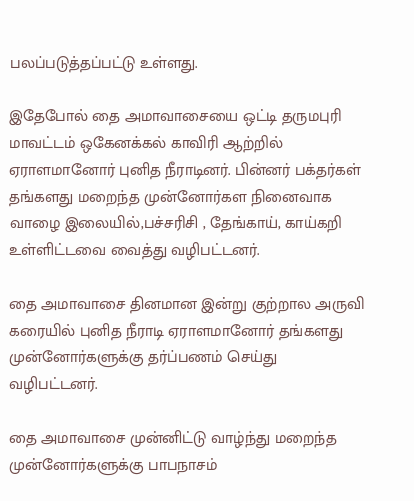பலப்படுத்தப்பட்டு உள்ளது.

இதேபோல் தை அமாவாசையை ஒட்டி தருமபுரி மாவட்டம் ஒகேனக்கல் காவிரி ஆற்றில் ஏராளமானோர் புனித நீராடினர். பின்னர் பக்தர்கள் தங்களது மறைந்த முன்னோர்கள நினைவாக வாழை இலையில்,பச்சரிசி , தேங்காய், காய்கறி உள்ளிட்டவை வைத்து வழிபட்டனர்.

தை அமாவாசை தினமான இன்று குற்றால அருவி கரையில் புனித நீராடி ஏராளமானோர் தங்களது முன்னோர்களுக்கு தர்ப்பணம் செய்து வழிபட்டனர்.

தை அமாவாசை முன்னிட்டு வாழ்ந்து மறைந்த முன்னோர்களுக்கு பாபநாசம்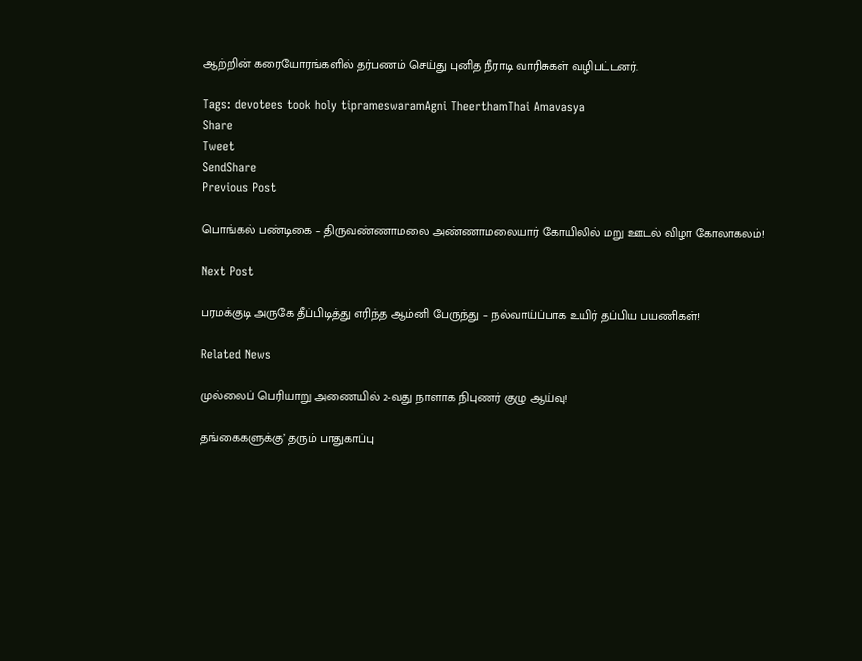ஆற்றின் கரையோரங்களில் தர்பணம் செய்து புனித நீராடி வாரிசுகள் வழிபட்டனர்.

Tags: devotees took holy tiprameswaramAgni TheerthamThai Amavasya
Share
Tweet
SendShare
Previous Post

பொங்கல் பண்டிகை – திருவண்ணாமலை அண்ணாமலையார் கோயிலில் மறு ஊடல் விழா கோலாகலம்!

Next Post

பரமக்குடி அருகே தீப்பிடித்து எரிந்த ஆம்னி பேருந்து – நல்வாய்ப்பாக உயிர் தப்பிய பயணிகள்!

Related News

முல்லைப் பெரியாறு அணையில் 2-வது நாளாக நிபுணர் குழு ஆய்வு!

தங்கைகளுக்கு’ தரும் பாதுகாப்பு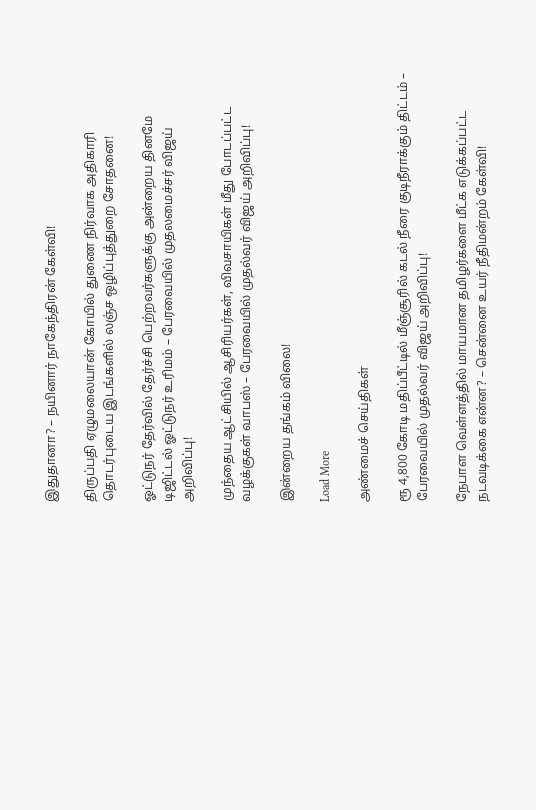இதுதானா? – நயினார் நாகேந்திரன் கேள்வி!

திருப்பதி ஏழுமலையான் கோயில் துணை நிர்வாக அதிகாரி தொடர்புடைய இடங்களில் லஞ்ச ஒழிப்புத்துறை சோதனை!

ஓட்டுநர் தேர்வில் தேர்ச்சி பெற்றவர்களுக்கு அன்றைய தினமே டிஜிட்டல் ஓட்டுநர் உரிமம் – பேரவையில் முதலமைச்சர் விஜய் அறிவிப்பு!

முந்தைய ஆட்சியில் ஆசிரியர்கள், விவசாயிகள் மீது போடப்பட்ட வழக்குகள் வாபஸ் – பேரவையில் முதல்வர் விஜய் அறிவிப்பு!

இன்றைய தங்கம் விலை!

Load More

அண்மைச் செய்திகள்

ரூ 4,800 கோடி மதிப்பீட்டில் மீஞ்சூரில் கடல் நீரை குடிநீராக்கும் திட்டம் – பேரவையில் முதல்வர் விஜய் அறிவிப்பு!

நேபாள வெள்ளத்தில் மாயமான தமிழர்களை மீட்க எடுக்கப்பட்ட நடவடிக்கை என்ன? – சென்னை உயர் நீதிமன்றம் கேள்வி!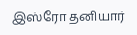இஸ்ரோ தனியார்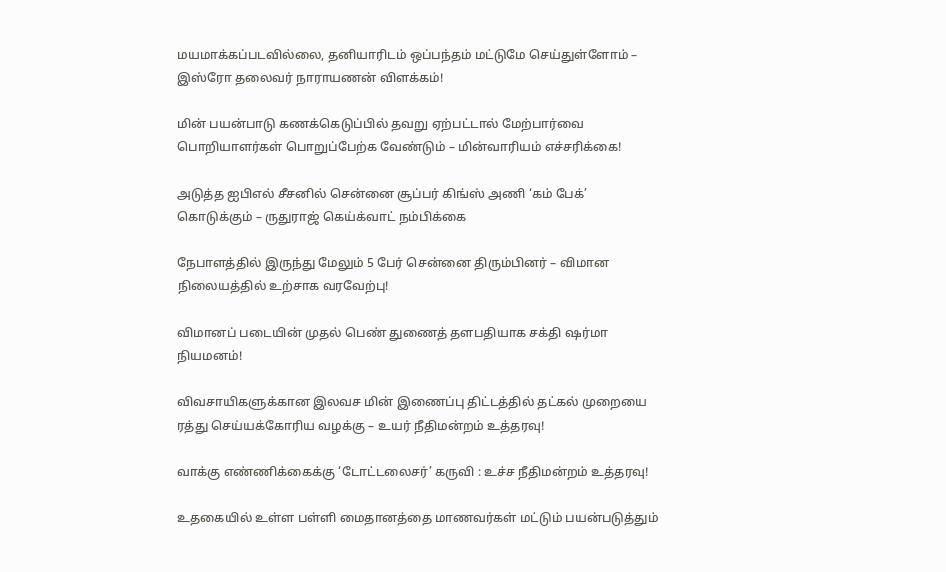மயமாக்கப்படவில்லை, தனியாரிடம் ஒப்பந்தம் மட்டுமே செய்துள்ளோம் – இஸ்ரோ தலைவர் நாராயணன் விளக்கம்!

மின் பயன்பாடு கணக்கெடுப்பில் தவறு ஏற்பட்டால் மேற்பார்வை பொறியாளர்கள் பொறுப்பேற்க வேண்டும் – மின்வாரியம் எச்சரிக்கை!

அடுத்த ஐபிஎல் சீசனில் சென்னை சூப்பர் கிங்ஸ் அணி ‘கம் பேக்’ கொடுக்கும் – ருதுராஜ் கெய்க்வாட் நம்பிக்கை

நேபாளத்தில் இருந்து மேலும் 5 பேர் சென்னை திரும்பினர் – விமான நிலையத்தில் உற்சாக வரவேற்பு!

விமானப் படையின் முதல் பெண் துணைத் தளபதியாக சக்தி ஷர்மா நியமனம்!

விவசாயிகளுக்கான இலவச மின் இணைப்பு திட்டத்தில் தட்கல் முறையை ரத்து செய்யக்கோரிய வழக்கு – உயர் நீதிமன்றம் உத்தரவு!

வாக்கு எண்ணிக்கைக்கு ‘டோட்டலைசர்’ கருவி : உச்ச நீதிமன்றம் உத்தரவு!

உதகையில் உள்ள பள்ளி மைதானத்தை மாணவர்கள் மட்டும் பயன்படுத்தும்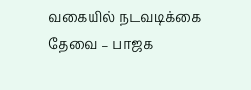வகையில் நடவடிக்கை தேவை – பாஜக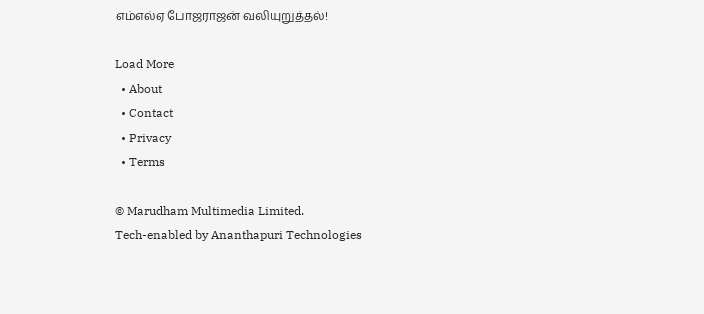எம்எல்ஏ போஜராஜன் வலியுறுத்தல்!

Load More
  • About
  • Contact
  • Privacy
  • Terms

© Marudham Multimedia Limited.
Tech-enabled by Ananthapuri Technologies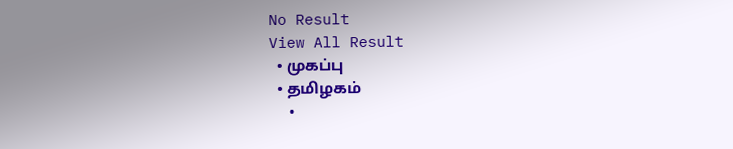No Result
View All Result
  • முகப்பு
  • தமிழகம்
  •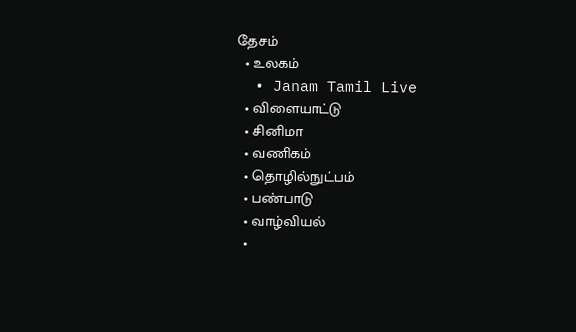தேசம்
  • உலகம்
  • Janam Tamil Live
  • விளையாட்டு
  • சினிமா
  • வணிகம்
  • தொழில்நுட்பம்
  • பண்பாடு
  • வாழ்வியல்
  •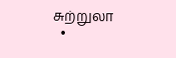சுற்றுலா
  •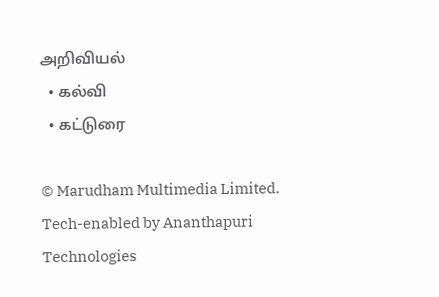அறிவியல்
  • கல்வி
  • கட்டுரை

© Marudham Multimedia Limited.
Tech-enabled by Ananthapuri Technologies